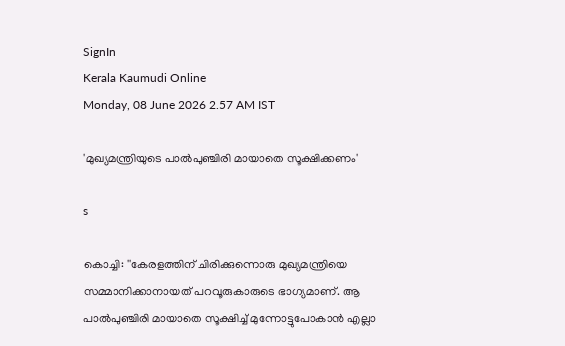SignIn
Kerala Kaumudi Online
Monday, 08 June 2026 2.57 AM IST

'മുഖ്യമന്ത്രിയുടെ പാൽപുഞ്ചിരി മായാതെ സൂക്ഷിക്കണം'

s

കൊച്ചി: ''കേരളത്തിന് ചിരിക്കുന്നൊരു മുഖ്യമന്ത്രിയെ സമ്മാനിക്കാനായത് പറവൂരുകാരുടെ ഭാഗ്യമാണ്. ആ പാൽപുഞ്ചിരി മായാതെ സൂക്ഷിച്ച് മുന്നോട്ടുപോകാൻ എല്ലാ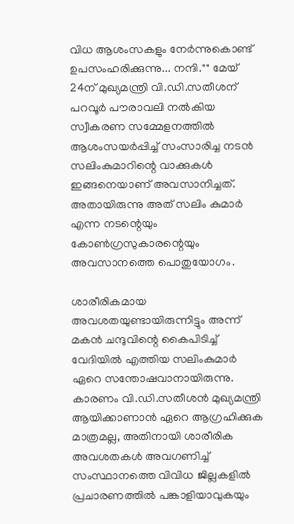വിധ ആശംസകളും നേർന്നുകൊണ്ട് ഉപസംഹരിക്കുന്നു... നന്ദി."" മേയ് 24ന് മുഖ്യമന്ത്രി വി.ഡി.സതീശന് പറവൂർ പൗരാവലി നൽകിയ സ്വീകരണ സമ്മേളനത്തിൽ ആശംസയർപ്പിച്ച് സംസാരിച്ച നടൻ സലിംകുമാറിന്റെ വാക്കുകൾ ഇങ്ങനെയാണ് അവസാനിച്ചത്. അതായിരുന്നു അത് സലിം കുമാർ എന്ന നടന്റെയും കോൺഗ്രസുകാരന്റെയും അവസാനത്തെ പൊതുയോഗം.

ശാരീരികമായ അവശതയുണ്ടായിരുന്നിട്ടും അന്ന് മകൻ ചന്ദുവിന്റെ കൈപിടിച്ച് വേദിയിൽ എത്തിയ സലിംകുമാർ ഏറെ സന്തോഷവാനായിരുന്നു. കാരണം വി.ഡി.സതീശൻ മുഖ്യമന്ത്രി ആയിക്കാണാൻ ഏറെ ആഗ്രഹിക്കുക മാത്രമല്ല, അതിനായി ശാരീരിക അവശതകൾ അവഗണിച്ച് സംസ്ഥാനത്തെ വിവിധ ജില്ലകളിൽ പ്രചാരണത്തിൽ പങ്കാളിയാവുകയും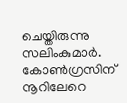ചെയ്തിരുന്നു സലിംകുമാർ. കോൺഗ്രസിന് നൂറിലേറെ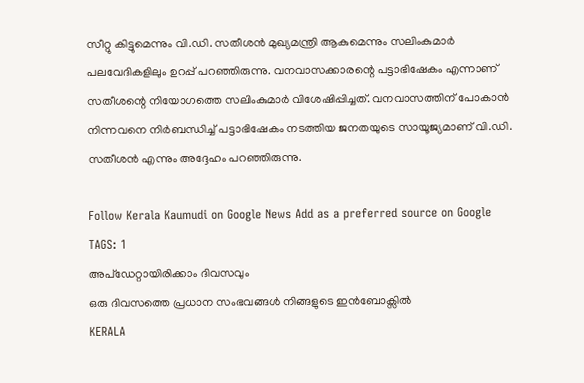സീറ്റു കിട്ടുമെന്നും വി.ഡി. സതീശൻ മുഖ്യമന്ത്രി ആകുമെന്നും സലിംകുമാർ പലവേദികളിലും ഉറപ്പ് പറഞ്ഞിരുന്നു. വനവാസക്കാരന്റെ പട്ടാഭിഷേകം എന്നാണ് സതീശന്റെ നിയോഗത്തെ സലിംകുമാർ വിശേഷിപ്പിച്ചത്. വനവാസത്തിന് പോകാൻ നിന്നവനെ നിർബന്ധിച്ച് പട്ടാഭിഷേകം നടത്തിയ ജനതയുടെ സായൂജ്യമാണ് വി.ഡി. സതീശൻ എന്നും അദ്ദേഹം പറഞ്ഞിരുന്നു.

Follow Kerala Kaumudi on Google News Add as a preferred source on Google
TAGS: 1
അപ്ഡേറ്റായിരിക്കാം ദിവസവും
ഒരു ദിവസത്തെ പ്രധാന സംഭവങ്ങൾ നിങ്ങളുടെ ഇൻബോക്സിൽ
KERALA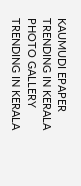KAUMUDI EPAPER
TRENDING IN KERALA
PHOTO GALLERY
TRENDING IN KERALA